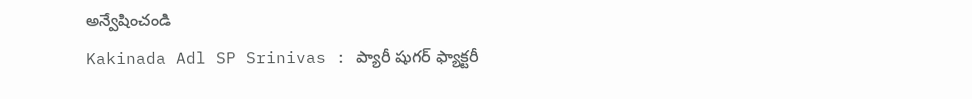అన్వేషించండి
Kakinada Adl SP Srinivas : ప్యారీ షుగర్ ఫ్యాక్టరీ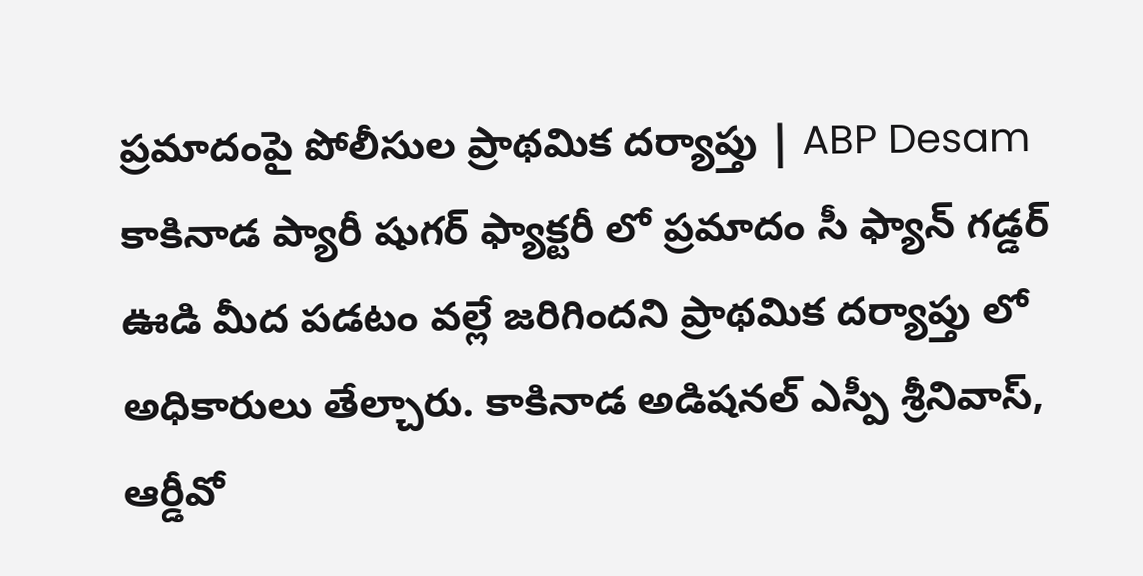ప్రమాదంపై పోలీసుల ప్రాథమిక దర్యాప్తు | ABP Desam
కాకినాడ ప్యారీ షుగర్ ఫ్యాక్టరీ లో ప్రమాదం సీ ఫ్యాన్ గడ్డర్ ఊడి మీద పడటం వల్లే జరిగిందని ప్రాథమిక దర్యాప్తు లో అధికారులు తేల్చారు. కాకినాడ అడిషనల్ ఎస్పీ శ్రీనివాస్, ఆర్డీవో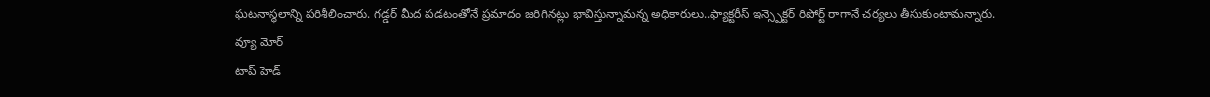ఘటనాస్థలాన్ని పరిశీలించారు. గడ్డర్ మీద పడటంతోనే ప్రమాదం జరిగినట్లు భావిస్తున్నామన్న అధికారులు..ఫ్యాక్టరీస్ ఇన్స్పెక్టర్ రిపోర్ట్ రాగానే చర్యలు తీసుకుంటామన్నారు.
వ్యూ మోర్
టాప్ హెడ్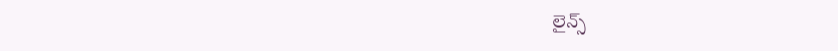లైన్స్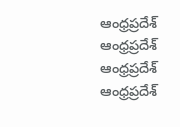ఆంధ్రప్రదేశ్
ఆంధ్రప్రదేశ్
ఆంధ్రప్రదేశ్
ఆంధ్రప్రదేశ్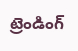ట్రెండింగ్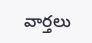వార్తలు